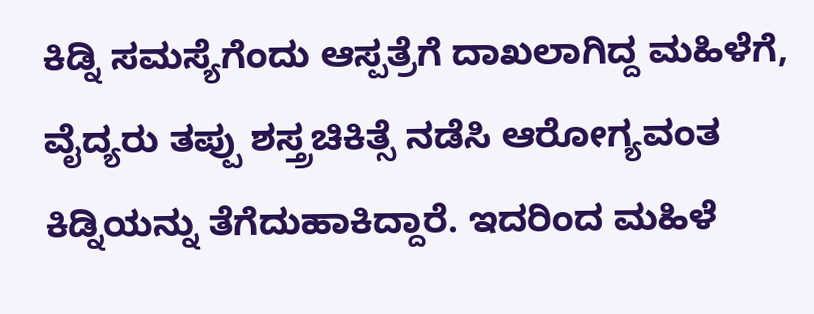ಕಿಡ್ನಿ ಸಮಸ್ಯೆಗೆಂದು ಆಸ್ಪತ್ರೆಗೆ ದಾಖಲಾಗಿದ್ದ ಮಹಿಳೆಗೆ, ವೈದ್ಯರು ತಪ್ಪು ಶಸ್ತ್ರಚಿಕಿತ್ಸೆ ನಡೆಸಿ ಆರೋಗ್ಯವಂತ ಕಿಡ್ನಿಯನ್ನು ತೆಗೆದುಹಾಕಿದ್ದಾರೆ. ಇದರಿಂದ ಮಹಿಳೆ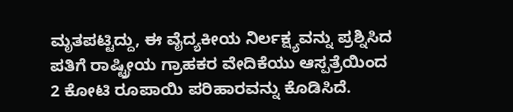ಮೃತಪಟ್ಟಿದ್ದು, ಈ ವೈದ್ಯಕೀಯ ನಿರ್ಲಕ್ಷ್ಯವನ್ನು ಪ್ರಶ್ನಿಸಿದ ಪತಿಗೆ ರಾಷ್ಟ್ರೀಯ ಗ್ರಾಹಕರ ವೇದಿಕೆಯು ಆಸ್ಪತ್ರೆಯಿಂದ 2 ಕೋಟಿ ರೂಪಾಯಿ ಪರಿಹಾರವನ್ನು ಕೊಡಿಸಿದೆ.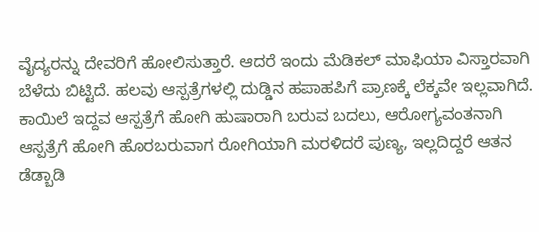ವೈದ್ಯರನ್ನು ದೇವರಿಗೆ ಹೋಲಿಸುತ್ತಾರೆ. ಆದರೆ ಇಂದು ಮೆಡಿಕಲ್ ಮಾಫಿಯಾ ವಿಸ್ತಾರವಾಗಿ ಬೆಳೆದು ಬಿಟ್ಟಿದೆ. ಹಲವು ಆಸ್ಪತ್ರೆಗಳಲ್ಲಿ ದುಡ್ಡಿನ ಹಪಾಹಪಿಗೆ ಪ್ರಾಣಕ್ಕೆ ಲೆಕ್ಕವೇ ಇಲ್ಲವಾಗಿದೆ. ಕಾಯಿಲೆ ಇದ್ದವ ಆಸ್ಪತ್ರೆಗೆ ಹೋಗಿ ಹುಷಾರಾಗಿ ಬರುವ ಬದಲು, ಆರೋಗ್ಯವಂತನಾಗಿ ಆಸ್ಪತ್ರೆಗೆ ಹೋಗಿ ಹೊರಬರುವಾಗ ರೋಗಿಯಾಗಿ ಮರಳಿದರೆ ಪುಣ್ಯ, ಇಲ್ಲದಿದ್ದರೆ ಆತನ ಡೆಡ್ಬಾಡಿ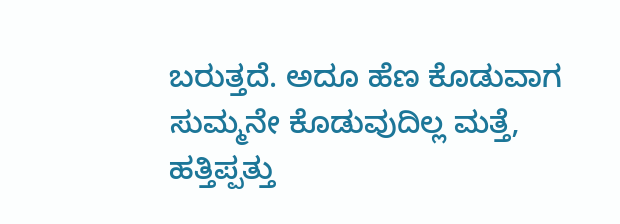ಬರುತ್ತದೆ. ಅದೂ ಹೆಣ ಕೊಡುವಾಗ ಸುಮ್ಮನೇ ಕೊಡುವುದಿಲ್ಲ ಮತ್ತೆ, ಹತ್ತಿಪ್ಪತ್ತು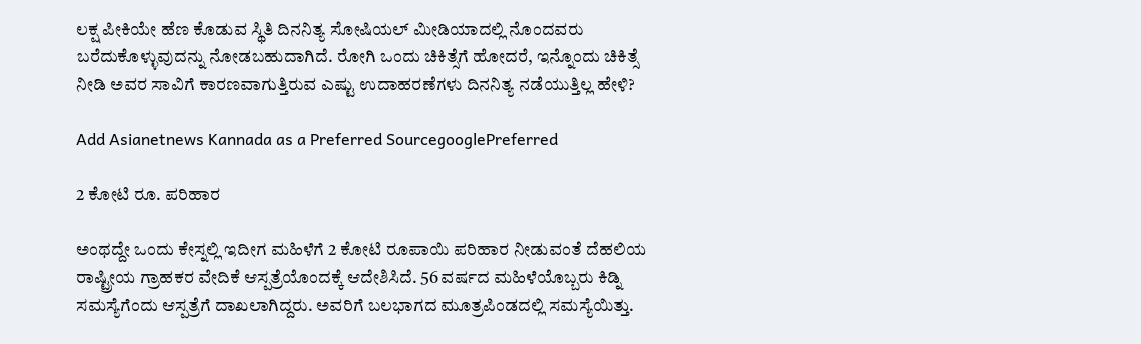ಲಕ್ಷ ಪೀಕಿಯೇ ಹೆಣ ಕೊಡುವ ಸ್ಥಿತಿ ದಿನನಿತ್ಯ ಸೋಷಿಯಲ್ ಮೀಡಿಯಾದಲ್ಲಿ ನೊಂದವರು ಬರೆದುಕೊಳ್ಳುವುದನ್ನು ನೋಡಬಹುದಾಗಿದೆ. ರೋಗಿ ಒಂದು ಚಿಕಿತ್ಸೆಗೆ ಹೋದರೆ, ಇನ್ನೊಂದು ಚಿಕಿತ್ಸೆ ನೀಡಿ ಅವರ ಸಾವಿಗೆ ಕಾರಣವಾಗುತ್ತಿರುವ ಎಷ್ಟು ಉದಾಹರಣೆಗಳು ದಿನನಿತ್ಯ ನಡೆಯುತ್ತಿಲ್ಲ ಹೇಳಿ?

Add Asianetnews Kannada as a Preferred SourcegooglePreferred

2 ಕೋಟಿ ರೂ. ಪರಿಹಾರ

ಅಂಥದ್ದೇ ಒಂದು ಕೇಸ್ನಲ್ಲಿ ಇದೀಗ ಮಹಿಳೆಗೆ 2 ಕೋಟಿ ರೂಪಾಯಿ ಪರಿಹಾರ ನೀಡುವಂತೆ ದೆಹಲಿಯ ರಾಷ್ಟ್ರೀಯ ಗ್ರಾಹಕರ ವೇದಿಕೆ ಆಸ್ಪತ್ರೆಯೊಂದಕ್ಕೆ ಆದೇಶಿಸಿದೆ. 56 ವರ್ಷದ ಮಹಿಳೆಯೊಬ್ಬರು ಕಿಡ್ನಿ ಸಮಸ್ಯೆಗೆಂದು ಆಸ್ಪತ್ರೆಗೆ ದಾಖಲಾಗಿದ್ದರು. ಅವರಿಗೆ ಬಲಭಾಗದ ಮೂತ್ರಪಿಂಡದಲ್ಲಿ ಸಮಸ್ಯೆಯಿತ್ತು.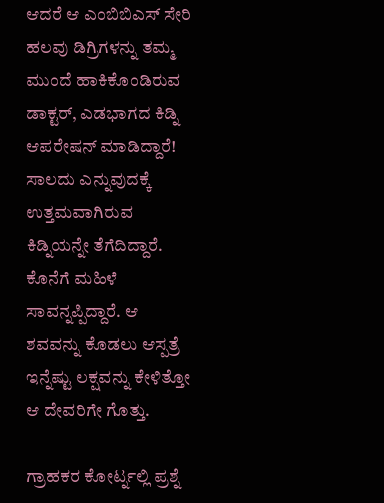ಆದರೆ ಆ ಎಂಬಿಬಿಎಸ್ ಸೇರಿ ಹಲವು ಡಿಗ್ರಿಗಳನ್ನು ತಮ್ಮ ಮುಂದೆ ಹಾಕಿಕೊಂಡಿರುವ ಡಾಕ್ಟರ್, ಎಡಭಾಗದ ಕಿಡ್ನಿ ಆಪರೇಷನ್ ಮಾಡಿದ್ದಾರೆ! ಸಾಲದು ಎನ್ನುವುದಕ್ಕೆ ಉತ್ತಮವಾಗಿರುವ ಕಿಡ್ನಿಯನ್ನೇ ತೆಗೆದಿದ್ದಾರೆ. ಕೊನೆಗೆ ಮಹಿಳೆ ಸಾವನ್ನಪ್ಪಿದ್ದಾರೆ. ಆ ಶವವನ್ನು ಕೊಡಲು ಆಸ್ಪತ್ರೆ ಇನ್ನೆಷ್ಟು ಲಕ್ಷವನ್ನು ಕೇಳಿತ್ತೋ ಆ ದೇವರಿಗೇ ಗೊತ್ತು.

ಗ್ರಾಹಕರ ಕೋರ್ಟ್ನಲ್ಲಿ ಪ್ರಶ್ನೆ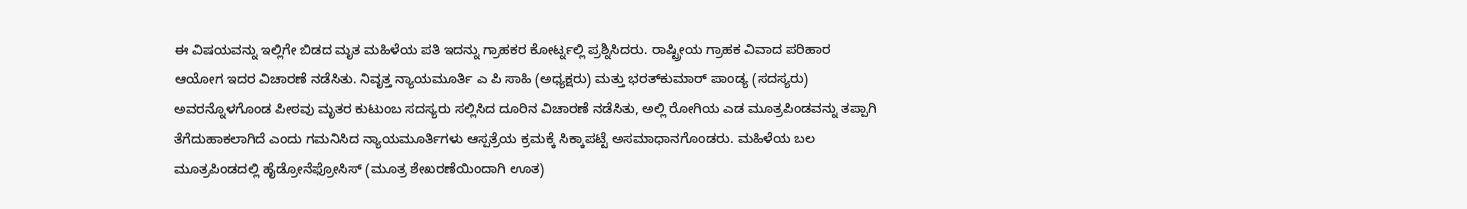ಈ ವಿಷಯವನ್ನು ಇಲ್ಲಿಗೇ ಬಿಡದ ಮೃತ ಮಹಿಳೆಯ ಪತಿ ಇದನ್ನು ಗ್ರಾಹಕರ ಕೋರ್ಟ್ನಲ್ಲಿ ಪ್ರಶ್ನಿಸಿದರು. ರಾಷ್ಟ್ರೀಯ ಗ್ರಾಹಕ ವಿವಾದ ಪರಿಹಾರ ಆಯೋಗ ಇದರ ವಿಚಾರಣೆ ನಡೆಸಿತು. ನಿವೃತ್ತ ನ್ಯಾಯಮೂರ್ತಿ ಎ ಪಿ ಸಾಹಿ (ಅಧ್ಯಕ್ಷರು) ಮತ್ತು ಭರತ್‌ಕುಮಾರ್ ಪಾಂಡ್ಯ (ಸದಸ್ಯರು) ಅವರನ್ನೊಳಗೊಂಡ ಪೀಠವು ಮೃತರ ಕುಟುಂಬ ಸದಸ್ಯರು ಸಲ್ಲಿಸಿದ ದೂರಿನ ವಿಚಾರಣೆ ನಡೆಸಿತು, ಅಲ್ಲಿ ರೋಗಿಯ ಎಡ ಮೂತ್ರಪಿಂಡವನ್ನು ತಪ್ಪಾಗಿ ತೆಗೆದುಹಾಕಲಾಗಿದೆ ಎಂದು ಗಮನಿಸಿದ ನ್ಯಾಯಮೂರ್ತಿಗಳು ಆಸ್ಪತ್ರೆಯ ಕ್ರಮಕ್ಕೆ ಸಿಕ್ಕಾಪಟ್ಟೆ ಅಸಮಾಧಾನಗೊಂಡರು. ಮಹಿಳೆಯ ಬಲ ಮೂತ್ರಪಿಂಡದಲ್ಲಿ ಹೈಡ್ರೋನೆಫ್ರೋಸಿಸ್ (ಮೂತ್ರ ಶೇಖರಣೆಯಿಂದಾಗಿ ಊತ)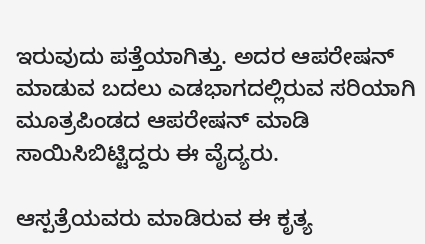ಇರುವುದು ಪತ್ತೆಯಾಗಿತ್ತು. ಅದರ ಆಪರೇಷನ್ ಮಾಡುವ ಬದಲು ಎಡಭಾಗದಲ್ಲಿರುವ ಸರಿಯಾಗಿ ಮೂತ್ರಪಿಂಡದ ಆಪರೇಷನ್ ಮಾಡಿ ಸಾಯಿಸಿಬಿಟ್ಟಿದ್ದರು ಈ ವೈದ್ಯರು.

ಆಸ್ಪತ್ರೆಯವರು ಮಾಡಿರುವ ಈ ಕೃತ್ಯ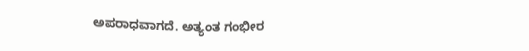ಅಪರಾಧವಾಗದೆ. ಅತ್ಯಂತ ಗಂಭೀರ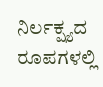ನಿರ್ಲಕ್ಷ್ಯದ ರೂಪಗಳಲ್ಲಿ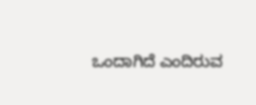ಒಂದಾಗಿದೆ ಎಂದಿರುವ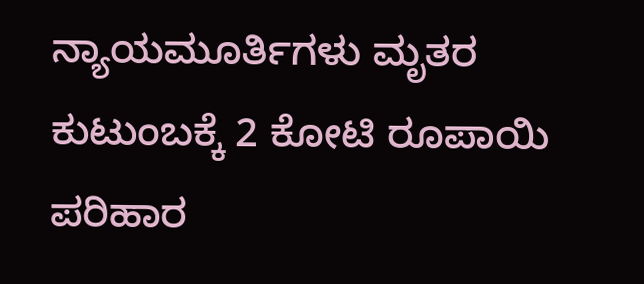ನ್ಯಾಯಮೂರ್ತಿಗಳು ಮೃತರ ಕುಟುಂಬಕ್ಕೆ 2 ಕೋಟಿ ರೂಪಾಯಿ ಪರಿಹಾರ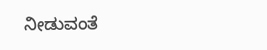ನೀಡುವಂತೆ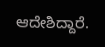ಆದೇಶಿದ್ದಾರೆ.